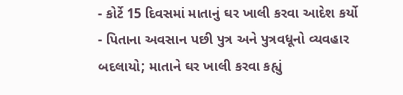- કોર્ટે 15 દિવસમાં માતાનું ઘર ખાલી કરવા આદેશ કર્યો
- પિતાના અવસાન પછી પુત્ર અને પુત્રવધૂનો વ્યવહાર બદલાયો; માતાને ઘર ખાલી કરવા કહ્યું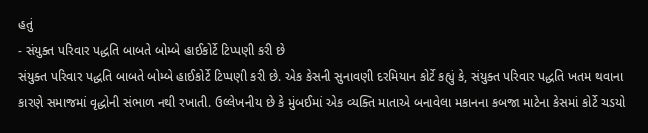હતું
- સંયુક્ત પરિવાર પદ્ધતિ બાબતે બોમ્બે હાઈકોર્ટે ટિપ્પણી કરી છે
સંયુક્ત પરિવાર પદ્ધતિ બાબતે બોમ્બે હાઈકોર્ટે ટિપ્પણી કરી છે. એક કેસની સુનાવણી દરમિયાન કોર્ટે કહ્યું કે, સંયુક્ત પરિવાર પદ્ધતિ ખતમ થવાના કારણે સમાજમાં વૃદ્ધોની સંભાળ નથી રખાતી. ઉલ્લેખનીય છે કે મુંબઈમાં એક વ્યક્તિ માતાએ બનાવેલા મકાનના કબજા માટેના કેસમાં કોર્ટે ચડયો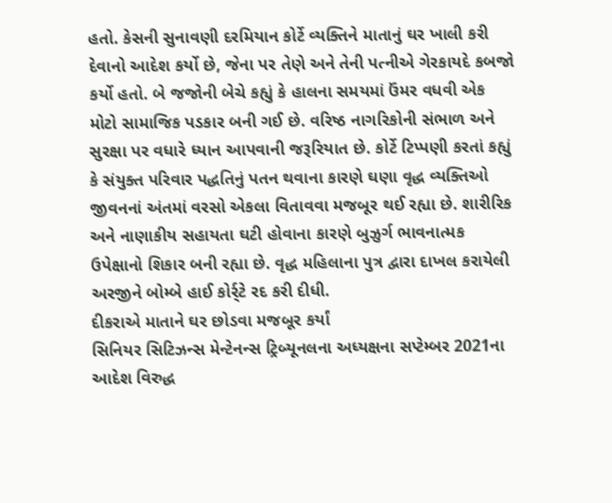હતો. કેસની સુનાવણી દરમિયાન કોર્ટે વ્યક્તિને માતાનું ઘર ખાલી કરી દેવાનો આદેશ કર્યો છે, જેના પર તેણે અને તેની પત્નીએ ગેરકાયદે કબજો કર્યો હતો. બે જજોની બેચે કહ્યું કે હાલના સમયમાં ઉંમર વધવી એક મોટો સામાજિક પડકાર બની ગઈ છે. વરિષ્ઠ નાગરિકોની સંભાળ અને સુરક્ષા પર વધારે ધ્યાન આપવાની જરૂરિયાત છે. કોર્ટે ટિપ્પણી કરતાં કહ્યું કે સંયુક્ત પરિવાર પદ્ધતિનું પતન થવાના કારણે ઘણા વૃદ્ધ વ્યક્તિઓ જીવનનાં અંતમાં વરસો એકલા વિતાવવા મજબૂર થઈ રહ્યા છે. શારીરિક અને નાણાકીય સહાયતા ઘટી હોવાના કારણે બુઝુર્ગ ભાવનાત્મક ઉપેક્ષાનો શિકાર બની રહ્યા છે. વૃદ્ધ મહિલાના પુત્ર દ્વારા દાખલ કરાયેલી અરજીને બોમ્બે હાઈ કોર્ર્ટે રદ કરી દીધી.
દીકરાએ માતાને ઘર છોડવા મજબૂર કર્યાં
સિનિયર સિટિઝન્સ મેન્ટેનન્સ ટ્રિબ્યૂનલના અધ્યક્ષના સપ્ટેમ્બર 2021ના આદેશ વિરુદ્ધ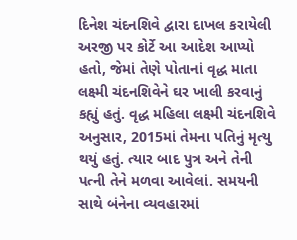દિનેશ ચંદનશિવે દ્વારા દાખલ કરાયેલી અરજી પર કોર્ટે આ આદેશ આપ્યો હતો, જેમાં તેણે પોતાનાં વૃદ્ધ માતા લક્ષ્મી ચંદનશિવેને ઘર ખાલી કરવાનું કહ્યું હતું. વૃદ્ધ મહિલા લક્ષ્મી ચંદનશિવે અનુસાર, 2015માં તેમના પતિનું મૃત્યુ થયું હતું. ત્યાર બાદ પુત્ર અને તેની પત્ની તેને મળવા આવેલાં. સમયની સાથે બંનેના વ્યવહારમાં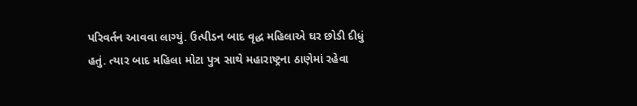પરિવર્તન આવવા લાગ્યું. ઉત્પીડન બાદ વૃદ્ધ મહિલાએ ઘર છોડી દીધું હતું. ત્યાર બાદ મહિલા મોટા પુત્ર સાથે મહારાષ્ટ્રના ઠાણેમાં રહેવા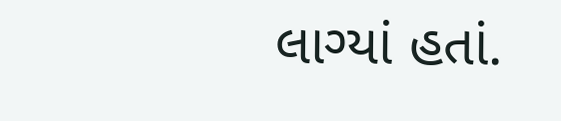લાગ્યાં હતાં.